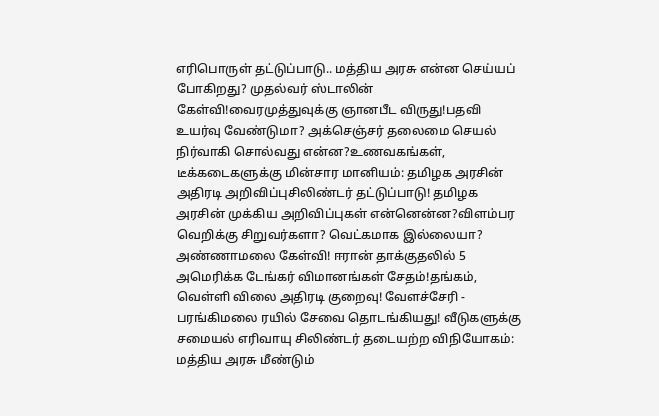எரிபொருள் தட்டுப்பாடு.. மத்திய அரசு என்ன செய்யப் போகிறது? முதல்வர் ஸ்டாலின் கேள்வி!வைரமுத்துவுக்கு ஞானபீட விருது!பதவி உயர்வு வேண்டுமா? அக்செஞ்சர் தலைமை செயல் நிர்வாகி சொல்வது என்ன?உணவகங்கள், டீக்கடைகளுக்கு மின்சார மானியம்: தமிழக அரசின் அதிரடி அறிவிப்புசிலிண்டர் தட்டுப்பாடு! தமிழக அரசின் முக்கிய அறிவிப்புகள் என்னென்ன?விளம்பர வெறிக்கு சிறுவர்களா? வெட்கமாக இல்லையா? அண்ணாமலை கேள்வி! ஈரான் தாக்குதலில் 5 அமெரிக்க டேங்கர் விமானங்கள் சேதம்!தங்கம், வெள்ளி விலை அதிரடி குறைவு! வேளச்சேரி - பரங்கிமலை ரயில் சேவை தொடங்கியது! வீடுகளுக்கு சமையல் எரிவாயு சிலிண்டர் தடையற்ற விநியோகம்: மத்திய அரசு மீண்டும்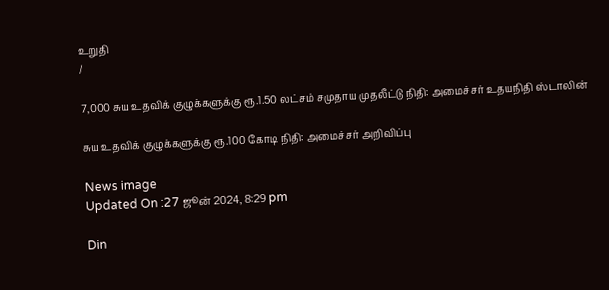உறுதி
/

7,000 சுய உதவிக் குழுக்களுக்கு ரூ.1.50 லட்சம் சமுதாய முதலீட்டு நிதி: அமைச்சர் உதயநிதி ஸ்டாலின்

சுய உதவிக் குழுக்களுக்கு ரூ.100 கோடி நிதி: அமைச்சர் அறிவிப்பு

News image
Updated On :27 ஜூன் 2024, 8:29 pm

Din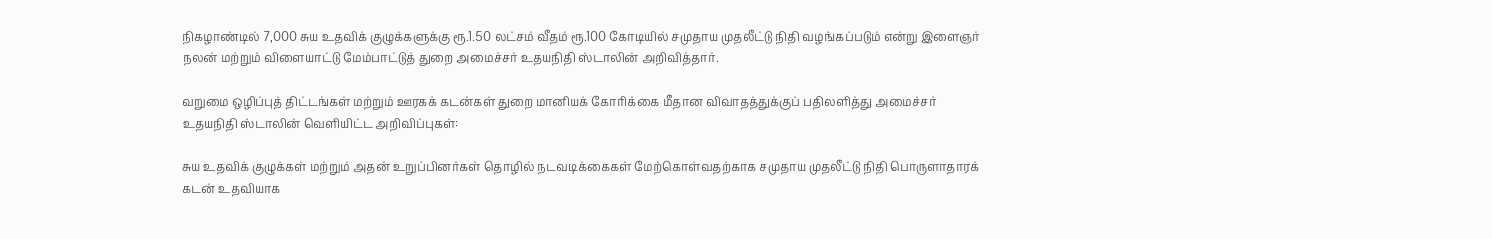நிகழாண்டில் 7,000 சுய உதவிக் குழுக்களுக்கு ரூ.1.50 லட்சம் வீதம் ரூ.100 கோடியில் சமுதாய முதலீட்டு நிதி வழங்கப்படும் என்று இளைஞர் நலன் மற்றும் விளையாட்டு மேம்பாட்டுத் துறை அமைச்சர் உதயநிதி ஸ்டாலின் அறிவித்தார்.

வறுமை ஒழிப்புத் திட்டங்கள் மற்றும் ஊரகக் கடன்கள் துறை மானியக் கோரிக்கை மீதான விவாதத்துக்குப் பதிலளித்து அமைச்சர் உதயநிதி ஸ்டாலின் வெளியிட்ட அறிவிப்புகள்:

சுய உதவிக் குழுக்கள் மற்றும் அதன் உறுப்பினர்கள் தொழில் நடவடிக்கைகள் மேற்கொள்வதற்காக சமுதாய முதலீட்டு நிதி பொருளாதாரக் கடன் உதவியாக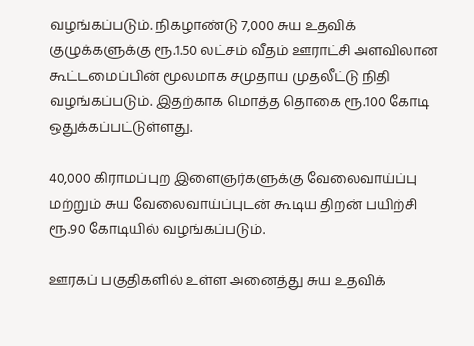வழங்கப்படும். நிகழாண்டு 7,000 சுய உதவிக் குழுக்களுக்கு ரூ.1.50 லட்சம் வீதம் ஊராட்சி அளவிலான கூட்டமைப்பின் மூலமாக சமுதாய முதலீட்டு நிதி வழங்கப்படும். இதற்காக மொத்த தொகை ரூ.100 கோடி ஒதுக்கப்பட்டுள்ளது.

40,000 கிராமப்புற இளைஞர்களுக்கு வேலைவாய்ப்பு மற்றும் சுய வேலைவாய்ப்புடன் கூடிய திறன் பயிற்சி ரூ.90 கோடியில் வழங்கப்படும்.

ஊரகப் பகுதிகளில் உள்ள அனைத்து சுய உதவிக்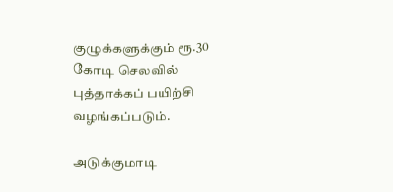குழுக்களுக்கும் ரூ.30 கோடி செலவில் புத்தாக்கப் பயிற்சி வழங்கப்படும்.

அடுக்குமாடி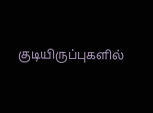குடியிருப்புகளில்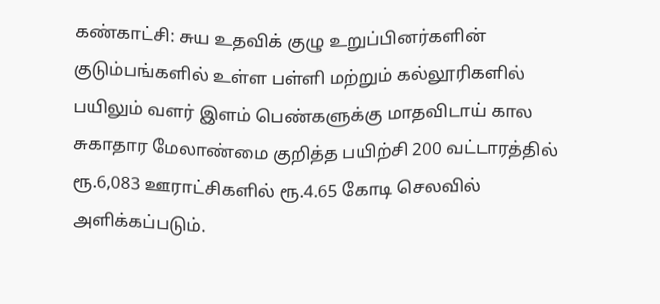கண்காட்சி: சுய உதவிக் குழு உறுப்பினர்களின் குடும்பங்களில் உள்ள பள்ளி மற்றும் கல்லூரிகளில் பயிலும் வளர் இளம் பெண்களுக்கு மாதவிடாய் கால சுகாதார மேலாண்மை குறித்த பயிற்சி 200 வட்டாரத்தில் ரூ.6,083 ஊராட்சிகளில் ரூ.4.65 கோடி செலவில் அளிக்கப்படும்.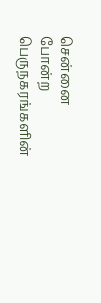சென்னை போன்ற பெருநகரங்களின்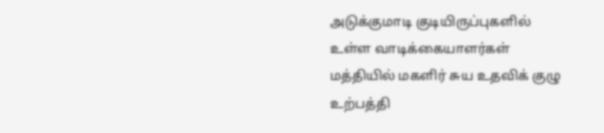அடுக்குமாடி குடியிருப்புகளில் உள்ள வாடிக்கையாளர்கள் மத்தியில் மகளிர் சுய உதவிக் குழு உற்பத்தி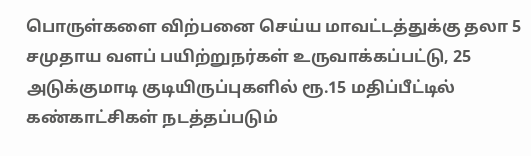பொருள்களை விற்பனை செய்ய மாவட்டத்துக்கு தலா 5 சமுதாய வளப் பயிற்றுநர்கள் உருவாக்கப்பட்டு, 25 அடுக்குமாடி குடியிருப்புகளில் ரூ.15 மதிப்பீட்டில் கண்காட்சிகள் நடத்தப்படும்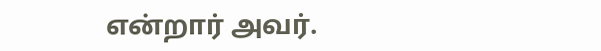என்றார் அவர்.